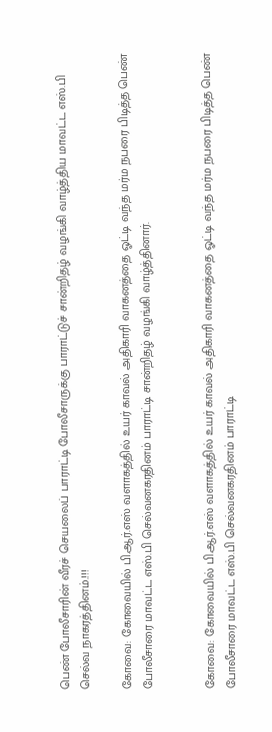பெண் போலீசாரின் வீரச் செயலைப் பாராட்டி போலீசாருக்கு பாராட்டுச் சான்றிதழ் வழங்கி வாழ்த்திய மாவட்ட எஸ்.பி செல்வ நாகரத்தினம்.!!!

கோவை: கோவையில் பி.ஆர்.எஸ் வளாகத்தில் உயர் காவல் அதிகாரி வாகனத்தை ஓட்டி வந்த மர்ம நபரை பிடித்த பெண் போலீசாரை மாவட்ட எஸ்.பி செல்வனகரதினம் பாராட்டி சான்றிதழ் வழங்கி வாழ்த்தினார்.


கோவை: கோவையில் பி.ஆர்.எஸ் வளாகத்தில் உயர் காவல் அதிகாரி வாகனத்தை ஓட்டி வந்த மர்ம நபரை பிடித்த பெண் போலீசாரை மாவட்ட எஸ்.பி செல்வனகரதினம் பாராட்டி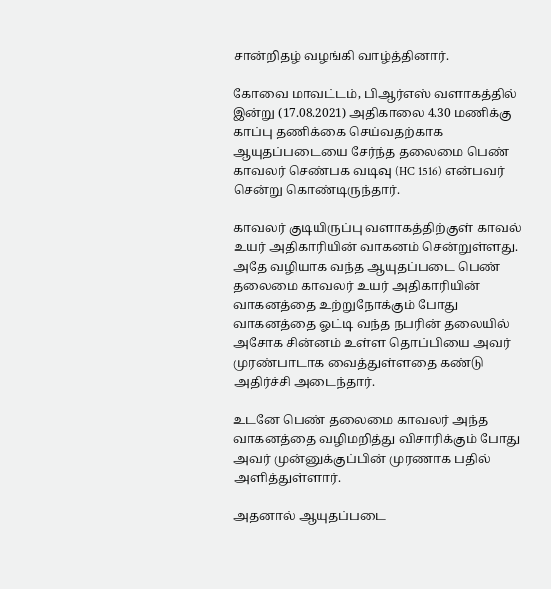சான்றிதழ் வழங்கி வாழ்த்தினார்.

கோவை மாவட்டம், பிஆர்எஸ் வளாகத்தில் இன்று (17.08.2021) அதிகாலை 4.30 மணிக்கு காப்பு தணிக்கை செய்வதற்காக ஆயுதப்படையை சேர்ந்த தலைமை பெண் காவலர் செண்பக வடிவு (HC 1516) என்பவர் சென்று கொண்டிருந்தார்.

காவலர் குடியிருப்பு வளாகத்திற்குள் காவல் உயர் அதிகாரியின் வாகனம் சென்றுள்ளது. அதே வழியாக வந்த ஆயுதப்படை பெண் தலைமை காவலர் உயர் அதிகாரியின் வாகனத்தை உற்றுநோக்கும் போது வாகனத்தை ஓட்டி வந்த நபரின் தலையில் அசோக சின்னம் உள்ள தொப்பியை‌ அவர் முரண்பாடாக வைத்துள்ளதை கண்டு அதிர்ச்சி அடைந்தார்.

உடனே பெண் தலைமை காவலர் அந்த வாகனத்தை வழிமறித்து விசாரிக்கும் போது அவர் முன்னுக்குப்பின் முரணாக பதில் அளித்துள்ளார்.

அதனால் ஆயுதப்படை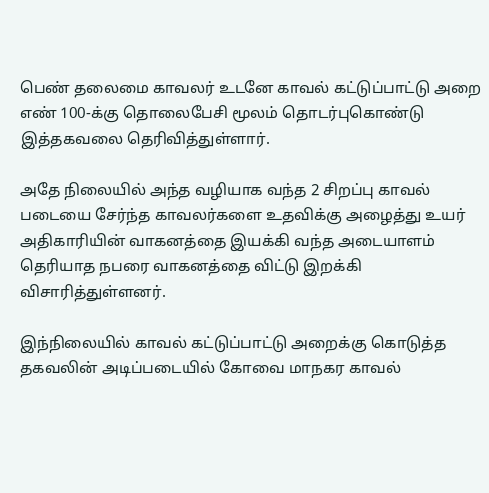பெண் தலைமை காவலர் உடனே காவல் கட்டுப்பாட்டு அறை எண் 100-க்கு தொலைபேசி மூலம் தொடர்புகொண்டு இத்தகவலை தெரிவித்துள்ளார்.

அதே நிலையில் அந்த வழியாக வந்த 2 சிறப்பு காவல் படையை சேர்ந்த காவலர்களை உதவிக்கு அழைத்து உயர் அதிகாரியின் வாகனத்தை இயக்கி வந்த அடையாளம் தெரியாத நபரை வாகனத்தை விட்டு இறக்கி விசாரித்துள்ளனர்.

இந்நிலையில் காவல் கட்டுப்பாட்டு அறைக்கு கொடுத்த தகவலின் அடிப்படையில் கோவை மாநகர காவல்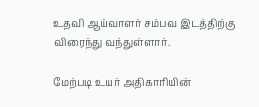உதவி ஆய்வாளர் சம்பவ இடத்திற்கு விரைந்து வந்துள்ளார்.

மேற்படி உயர் அதிகாரியின்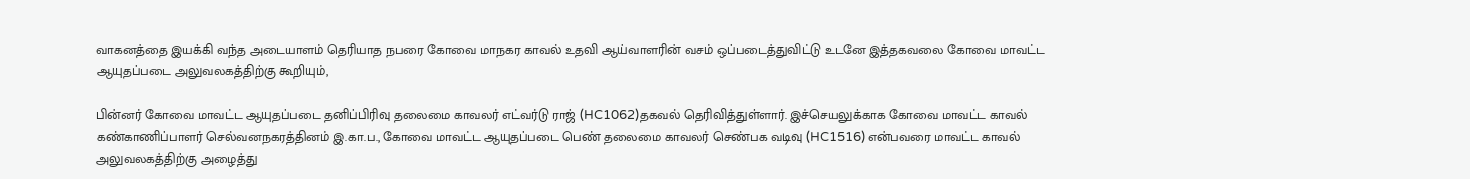வாகனத்தை இயக்கி வந்த அடையாளம் தெரியாத நபரை கோவை மாநகர காவல் உதவி ஆய்வாளரின் வசம் ஒப்படைத்துவிட்டு உடனே இத்தகவலை கோவை மாவட்ட ஆயுதப்படை அலுவலகத்திற்கு கூறியும்,

பின்னர் கோவை மாவட்ட ஆயுதப்படை தனிப்பிரிவு தலைமை காவலர் எட்வர்டு ராஜ் (HC1062)தகவல் தெரிவித்துள்ளார். இச்செயலுக்காக கோவை மாவட்ட காவல் கண்காணிப்பாளர் செல்வனநகரத்தினம் இ.கா.ப., கோவை மாவட்ட ஆயுதப்படை பெண் தலைமை காவலர் செண்பக வடிவு (HC1516) என்பவரை மாவட்ட காவல் அலுவலகத்திற்கு அழைத்து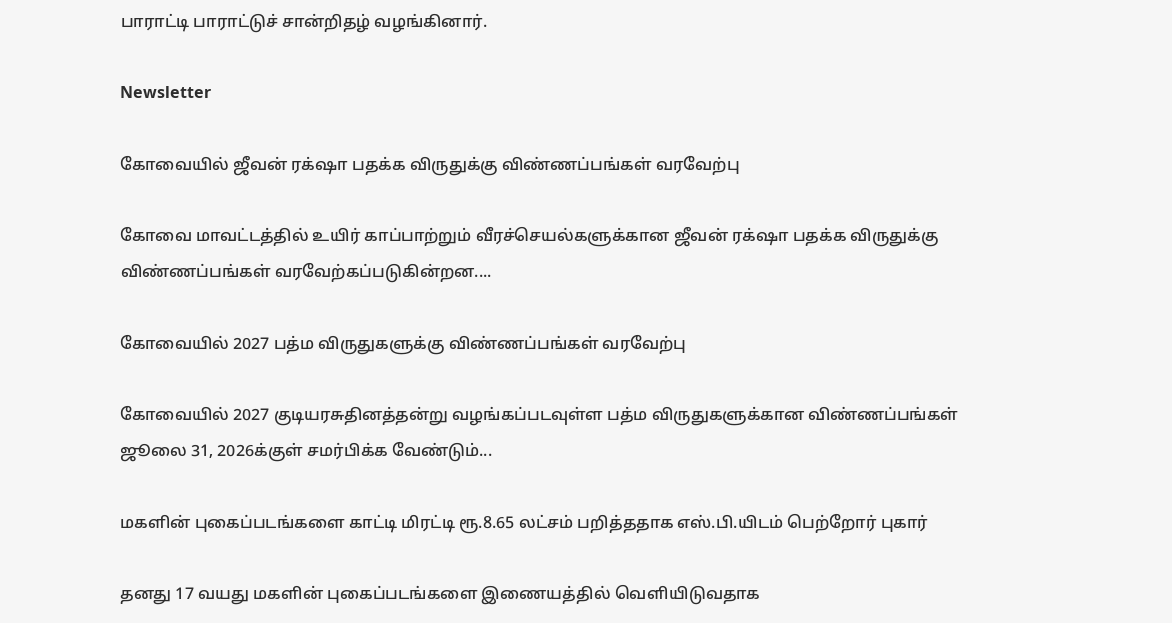பாராட்டி பாராட்டுச் சான்றிதழ் வழங்கினார்.

Newsletter

கோவையில் ஜீவன் ரக்‌ஷா பதக்க விருதுக்கு விண்ணப்பங்கள் வரவேற்பு

கோவை மாவட்டத்தில் உயிர் காப்பாற்றும் வீரச்செயல்களுக்கான ஜீவன் ரக்‌ஷா பதக்க விருதுக்கு விண்ணப்பங்கள் வரவேற்கப்படுகின்றன....

கோவையில் 2027 பத்ம விருதுகளுக்கு விண்ணப்பங்கள் வரவேற்பு

கோவையில் 2027 குடியரசுதினத்தன்று வழங்கப்படவுள்ள பத்ம விருதுகளுக்கான விண்ணப்பங்கள் ஜூலை 31, 2026க்குள் சமர்பிக்க வேண்டும்...

மகளின் புகைப்படங்களை காட்டி மிரட்டி ரூ.8.65 லட்சம் பறித்ததாக எஸ்.பி.யிடம் பெற்றோர் புகார்

தனது 17 வயது மகளின் புகைப்படங்களை இணையத்தில் வெளியிடுவதாக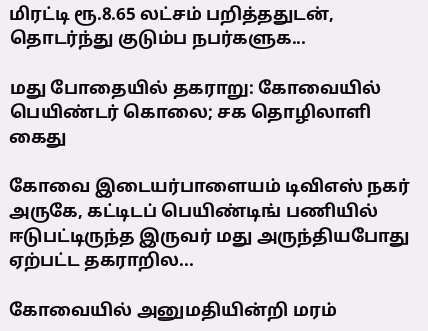மிரட்டி ரூ.8.65 லட்சம் பறித்ததுடன், தொடர்ந்து குடும்ப நபர்களுக...

மது போதையில் தகராறு: கோவையில் பெயிண்டர் கொலை; சக தொழிலாளி கைது

கோவை இடையர்பாளையம் டிவிஎஸ் நகர் அருகே, கட்டிடப் பெயிண்டிங் பணியில் ஈடுபட்டிருந்த இருவர் மது அருந்தியபோது ஏற்பட்ட தகராறில...

கோவையில் அனுமதியின்றி மரம்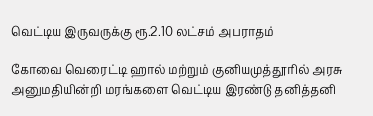வெட்டிய இருவருக்கு ரூ.2.10 லட்சம் அபராதம்

கோவை வெரைட்டி ஹால் மற்றும் குனியமுத்தூரில் அரசு அனுமதியின்றி மரங்களை வெட்டிய இரண்டு தனித்தனி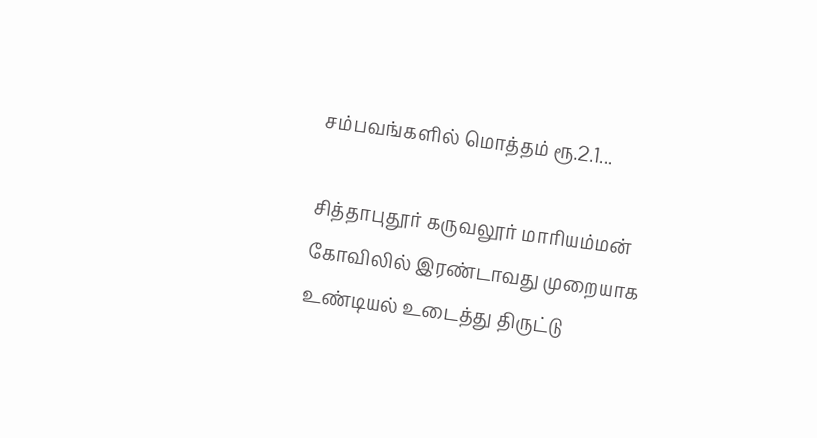சம்பவங்களில் மொத்தம் ரூ.2.1...

சித்தாபுதூர் கருவலூர் மாரியம்மன் கோவிலில் இரண்டாவது முறையாக உண்டியல் உடைத்து திருட்டு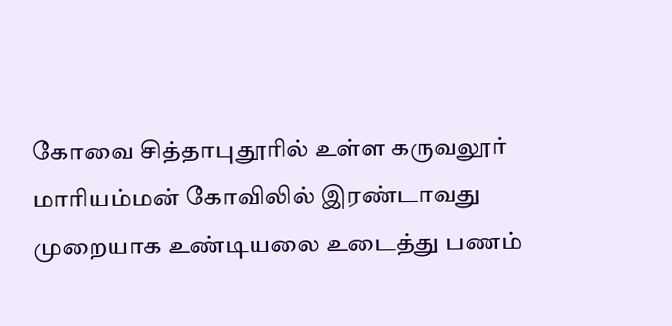கோவை சித்தாபுதூரில் உள்ள கருவலூர் மாரியம்மன் கோவிலில் இரண்டாவது முறையாக உண்டியலை உடைத்து பணம்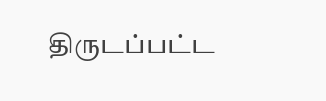திருடப்பட்ட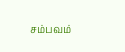சம்பவம்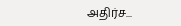அதிர்ச...